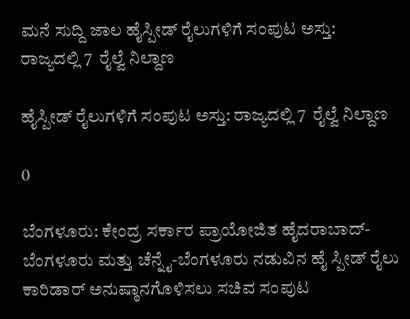ಮನೆ ಸುದ್ದಿ ಜಾಲ ಹೈಸ್ಪೀಡ್ ರೈಲುಗಳಿಗೆ ಸಂಪುಟ ಅಸ್ತು: ರಾಜ್ಯದಲ್ಲಿ 7  ರೈಲ್ವೆ ನಿಲ್ದಾಣ

ಹೈಸ್ಪೀಡ್ ರೈಲುಗಳಿಗೆ ಸಂಪುಟ ಅಸ್ತು: ರಾಜ್ಯದಲ್ಲಿ 7  ರೈಲ್ವೆ ನಿಲ್ದಾಣ

0

ಬೆಂಗಳೂರು: ಕೇಂದ್ರ ಸರ್ಕಾರ ಪ್ರಾಯೋಜಿತ ಹೈದರಾಬಾದ್-ಬೆಂಗಳೂರು ಮತ್ತು ಚೆನ್ನೈ-ಬೆಂಗಳೂರು ನಡುವಿನ ಹೈ ಸ್ಪೀಡ್ ರೈಲು ಕಾರಿಡಾರ್ ಅನುಷ್ಠಾನಗೊಳಿಸಲು ಸಚಿವ ಸಂಪುಟ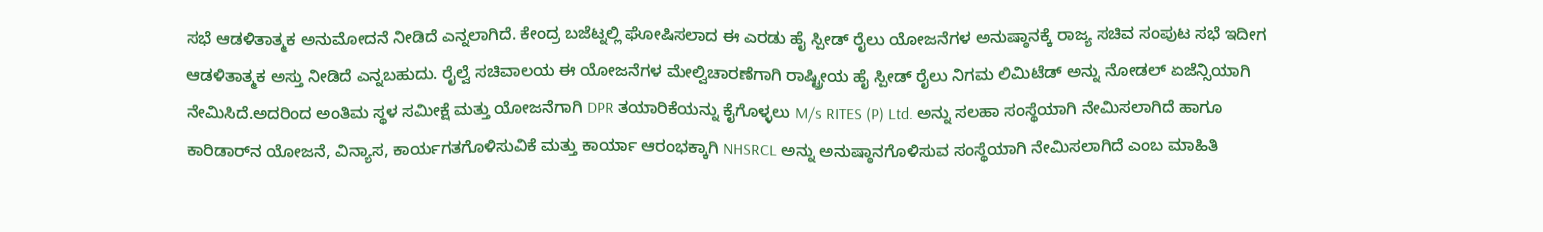ಸಭೆ ಆಡಳಿತಾತ್ಮಕ ಅನುಮೋದನೆ ನೀಡಿದೆ ಎನ್ನಲಾಗಿದೆ. ಕೇಂದ್ರ ಬಜೆಟ್ನಲ್ಲಿ ಘೋಷಿಸಲಾದ ಈ ಎರಡು ಹೈ ಸ್ಪೀಡ್ ರೈಲು ಯೋಜನೆಗಳ ಅನುಷ್ಠಾನಕ್ಕೆ ರಾಜ್ಯ ಸಚಿವ ಸಂಪುಟ ಸಭೆ ಇದೀಗ ಆಡಳಿತಾತ್ಮಕ ಅಸ್ತು ನೀಡಿದೆ ಎನ್ನಬಹುದು. ರೈಲ್ವೆ ಸಚಿವಾಲಯ ಈ ಯೋಜನೆಗಳ ಮೇಲ್ವಿಚಾರಣೆಗಾಗಿ ರಾಷ್ಟ್ರೀಯ ಹೈ ಸ್ಪೀಡ್ ರೈಲು ನಿಗಮ ಲಿಮಿಟೆಡ್ ಅನ್ನು ನೋಡಲ್ ಏಜೆನ್ಸಿಯಾಗಿ ನೇಮಿಸಿದೆ.ಅದರಿಂದ ಅಂತಿಮ ಸ್ಥಳ ಸಮೀಕ್ಷೆ ಮತ್ತು ಯೋಜನೆಗಾಗಿ DPR ತಯಾರಿಕೆಯನ್ನು ಕೈಗೊಳ್ಳಲು M/s RITES (P) Ltd. ಅನ್ನು ಸಲಹಾ ಸಂಸ್ಥೆಯಾಗಿ ನೇಮಿಸಲಾಗಿದೆ ಹಾಗೂ ಕಾರಿಡಾರ್‌ನ ಯೋಜನೆ, ವಿನ್ಯಾಸ, ಕಾರ್ಯಗತಗೊಳಿಸುವಿಕೆ ಮತ್ತು ಕಾರ್ಯಾ ಆರಂಭಕ್ಕಾಗಿ NHSRCL ಅನ್ನು ಅನುಷ್ಠಾನಗೊಳಿಸುವ ಸಂಸ್ಥೆಯಾಗಿ ನೇಮಿಸಲಾಗಿದೆ ಎಂಬ ಮಾಹಿತಿ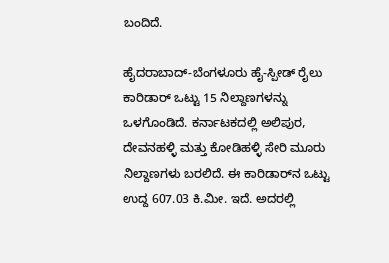ಬಂದಿದೆ.

ಹೈದರಾಬಾದ್-ಬೆಂಗಳೂರು ಹೈ-ಸ್ಪೀಡ್ ರೈಲು ಕಾರಿಡಾರ್ ಒಟ್ಟು 15 ನಿಲ್ದಾಣಗಳನ್ನು ಒಳಗೊಂಡಿದೆ. ಕರ್ನಾಟಕದಲ್ಲಿ ಅಲಿಪುರ, ದೇವನಹಳ್ಳಿ ಮತ್ತು ಕೋಡಿಹಳ್ಳಿ ಸೇರಿ ಮೂರು ನಿಲ್ದಾಣಗಳು ಬರಲಿದೆ. ಈ ಕಾರಿಡಾರ್‌ನ ಒಟ್ಟು ಉದ್ದ 607.03 ಕಿ.ಮೀ. ಇದೆ. ಅದರಲ್ಲಿ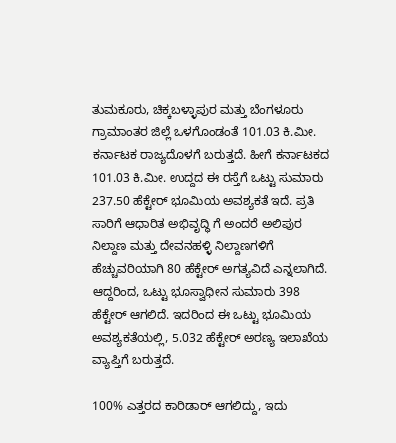ತುಮಕೂರು, ಚಿಕ್ಕಬಳ್ಳಾಪುರ ಮತ್ತು ಬೆಂಗಳೂರು ಗ್ರಾಮಾಂತರ ಜಿಲ್ಲೆ ಒಳಗೊಂಡಂತೆ 101.03 ಕಿ.ಮೀ. ಕರ್ನಾಟಕ ರಾಜ್ಯದೊಳಗೆ ಬರುತ್ತದೆ. ಹೀಗೆ ಕರ್ನಾಟಕದ 101.03 ಕಿ.ಮೀ. ಉದ್ದದ ಈ ರಸ್ತೆಗೆ ಒಟ್ಟು ಸುಮಾರು 237.50 ಹೆಕ್ಟೇರ್ ಭೂಮಿಯ ಅವಶ್ಯಕತೆ ಇದೆ. ಪ್ರತಿ ಸಾರಿಗೆ ಆಧಾರಿತ ಅಭಿವೃದ್ಧಿ ಗೆ ಅಂದರೆ ಅಲಿಪುರ ನಿಲ್ದಾಣ ಮತ್ತು ದೇವನಹಳ್ಳಿ ನಿಲ್ದಾಣಗಳಿಗೆ ಹೆಚ್ಚುವರಿಯಾಗಿ 80 ಹೆಕ್ಟೇರ್ ಅಗತ್ಯವಿದೆ ಎನ್ನಲಾಗಿದೆ. ಆದ್ದರಿಂದ, ಒಟ್ಟು ಭೂಸ್ವಾಧೀನ ಸುಮಾರು 398 ಹೆಕ್ಟೇರ್ ಆಗಲಿದೆ. ಇದರಿಂದ ಈ ಒಟ್ಟು ಭೂಮಿಯ ಅವಶ್ಯಕತೆಯಲ್ಲಿ, 5.032 ಹೆಕ್ಟೇರ್ ಅರಣ್ಯ ಇಲಾಖೆಯ ವ್ಯಾಪ್ತಿಗೆ ಬರುತ್ತದೆ.

100% ಎತ್ತರದ ಕಾರಿಡಾರ್ ಆಗಲಿದ್ದು, ಇದು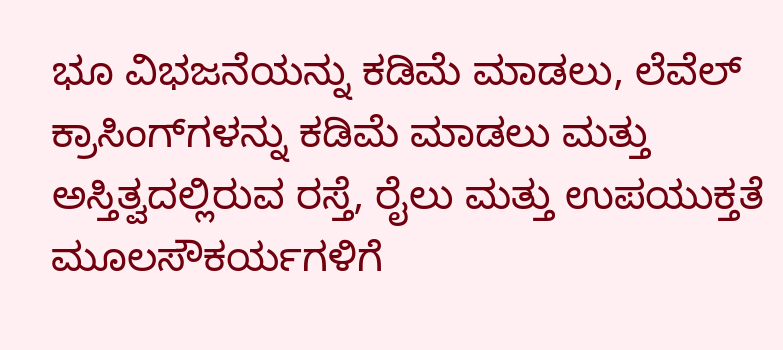ಭೂ ವಿಭಜನೆಯನ್ನು ಕಡಿಮೆ ಮಾಡಲು, ಲೆವೆಲ್ ಕ್ರಾಸಿಂಗ್‌ಗಳನ್ನು ಕಡಿಮೆ ಮಾಡಲು ಮತ್ತು ಅಸ್ತಿತ್ವದಲ್ಲಿರುವ ರಸ್ತೆ, ರೈಲು ಮತ್ತು ಉಪಯುಕ್ತತೆ ಮೂಲಸೌಕರ್ಯಗಳಿಗೆ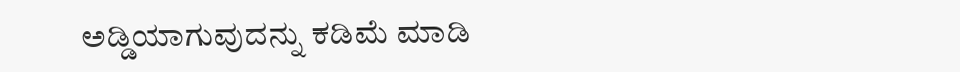ಅಡ್ಡಿಯಾಗುವುದನ್ನು ಕಡಿಮೆ ಮಾಡಿ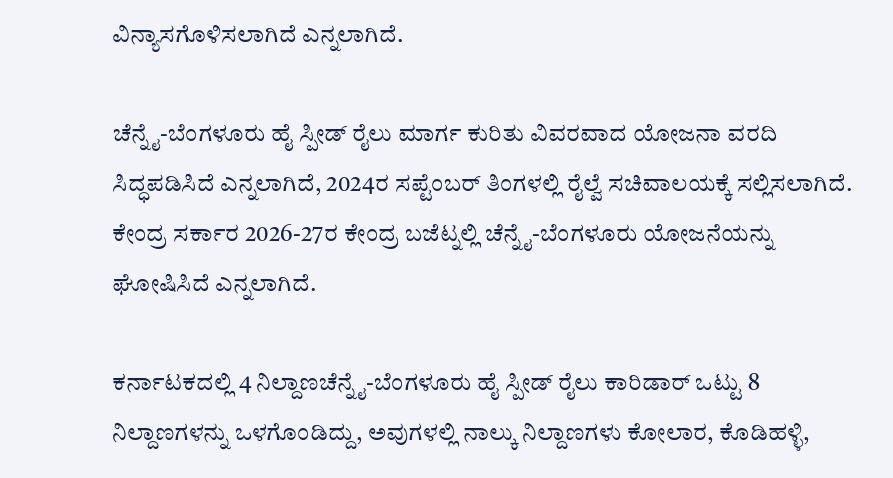ವಿನ್ಯಾಸಗೊಳಿಸಲಾಗಿದೆ ಎನ್ನಲಾಗಿದೆ.

ಚೆನ್ನೈ-ಬೆಂಗಳೂರು ಹೈ ಸ್ಪೀಡ್ ರೈಲು ಮಾರ್ಗ ಕುರಿತು ವಿವರವಾದ ಯೋಜನಾ ವರದಿ ಸಿದ್ಧಪಡಿಸಿದೆ ಎನ್ನಲಾಗಿದೆ, 2024ರ ಸಪ್ಟೆಂಬರ್ ತಿಂಗಳಲ್ಲಿ ರೈಲ್ವೆ ಸಚಿವಾಲಯಕ್ಕೆ ಸಲ್ಲಿಸಲಾಗಿದೆ. ಕೇಂದ್ರ ಸರ್ಕಾರ 2026-27ರ ಕೇಂದ್ರ ಬಜೆಟ್ನಲ್ಲಿ ಚೆನ್ನೈ-ಬೆಂಗಳೂರು ಯೋಜನೆಯನ್ನು ಘೋಷಿಸಿದೆ ಎನ್ನಲಾಗಿದೆ.

ಕರ್ನಾಟಕದಲ್ಲಿ 4 ನಿಲ್ದಾಣಚೆನ್ನೈ-ಬೆಂಗಳೂರು ಹೈ ಸ್ಪೀಡ್ ರೈಲು ಕಾರಿಡಾರ್ ಒಟ್ಟು 8 ನಿಲ್ದಾಣಗಳನ್ನು ಒಳಗೊಂಡಿದ್ದು, ಅವುಗಳಲ್ಲಿ ನಾಲ್ಕು ನಿಲ್ದಾಣಗಳು ಕೋಲಾರ, ಕೊಡಿಹಳ್ಳಿ,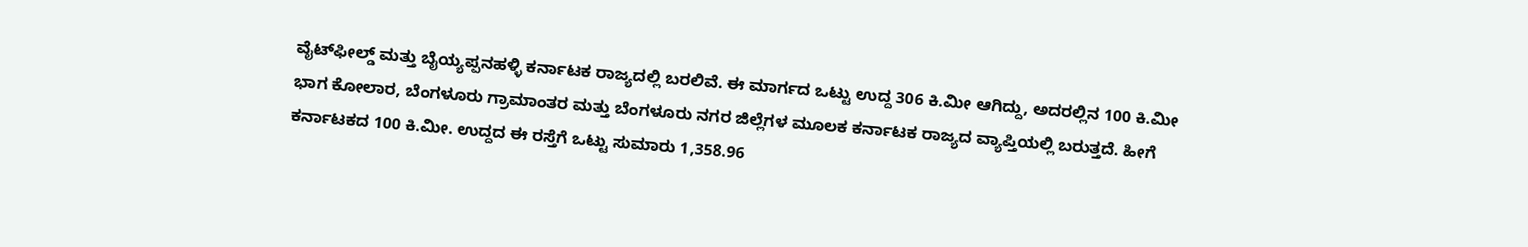ವೈಟ್‌ಫೀಲ್ಡ್ ಮತ್ತು ಬೈಯ್ಯಪ್ಪನಹಳ್ಳಿ ಕರ್ನಾಟಕ ರಾಜ್ಯದಲ್ಲಿ ಬರಲಿವೆ. ಈ ಮಾರ್ಗದ ಒಟ್ಟು ಉದ್ದ 306 ಕಿ.ಮೀ ಆಗಿದ್ದು, ಅದರಲ್ಲಿನ 100 ಕಿ.ಮೀ ಭಾಗ ಕೋಲಾರ, ಬೆಂಗಳೂರು ಗ್ರಾಮಾಂತರ ಮತ್ತು ಬೆಂಗಳೂರು ನಗರ ಜಿಲ್ಲೆಗಳ ಮೂಲಕ ಕರ್ನಾಟಕ ರಾಜ್ಯದ ವ್ಯಾಪ್ತಿಯಲ್ಲಿ ಬರುತ್ತದೆ. ಹೀಗೆ ಕರ್ನಾಟಕದ 100 ಕಿ.ಮೀ. ಉದ್ದದ ಈ ರಸ್ತೆಗೆ ಒಟ್ಟು ಸುಮಾರು 1,358.96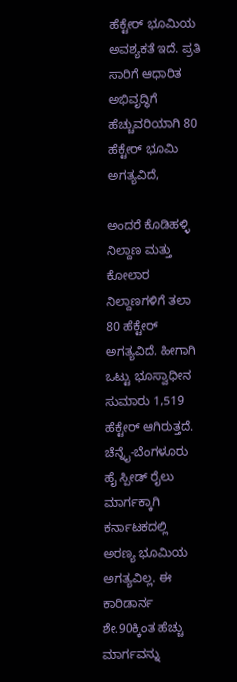ಹೆಕ್ಟೇರ್ ಭೂಮಿಯ ಅವಶ್ಯಕತೆ ಇದೆ. ಪ್ರತಿ ಸಾರಿಗೆ ಆಧಾರಿತ ಅಭಿವೃದ್ಧಿಗೆ ಹೆಚ್ಚುವರಿಯಾಗಿ 80 ಹೆಕ್ಟೇರ್ ಭೂಮಿ ಅಗತ್ಯವಿದೆ,

ಅಂದರೆ ಕೊಡಿಹಳ್ಳಿ ನಿಲ್ದಾಣ ಮತ್ತು ಕೋಲಾರ ನಿಲ್ದಾಣಗಳಿಗೆ ತಲಾ 80 ಹೆಕ್ಟೇರ್ ಅಗತ್ಯವಿದೆ. ಹೀಗಾಗಿ ಒಟ್ಟು ಭೂಸ್ವಾಧೀನ ಸುಮಾರು 1,519 ಹೆಕ್ಟೇರ್ ಆಗಿರುತ್ತದೆ. ಚೆನ್ನೈ-ಬೆಂಗಳೂರು ಹೈ ಸ್ಪೀಡ್ ರೈಲು ಮಾರ್ಗಕ್ಕಾಗಿ ಕರ್ನಾಟಕದಲ್ಲಿ ಅರಣ್ಯ ಭೂಮಿಯ ಅಗತ್ಯವಿಲ್ಲ. ಈ ಕಾರಿಡಾರ್ನ ಶೇ.90ಕ್ಕಿಂತ ಹೆಚ್ಚು ಮಾರ್ಗವನ್ನು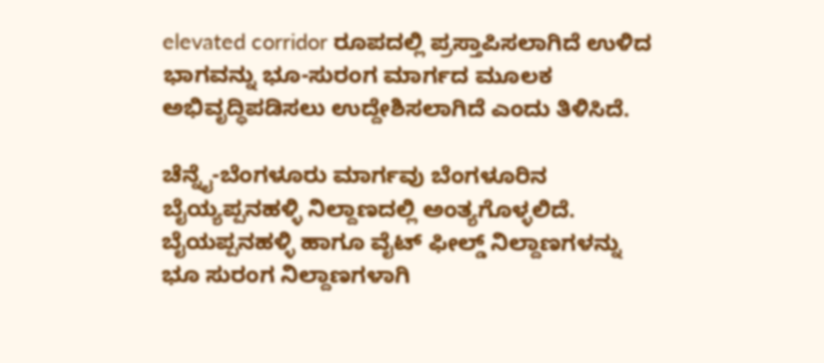elevated corridor ರೂಪದಲ್ಲಿ ಪ್ರಸ್ತಾಪಿಸಲಾಗಿದೆ ಉಳಿದ ಭಾಗವನ್ನು ಭೂ-ಸುರಂಗ ಮಾರ್ಗದ ಮೂಲಕ ಅಭಿವೃದ್ಧಿಪಡಿಸಲು ಉದ್ದೇಶಿಸಲಾಗಿದೆ ಎಂದು ತಿಳಿಸಿದೆ.

ಚೆನ್ನೈ-ಬೆಂಗಳೂರು ಮಾರ್ಗವು ಬೆಂಗಳೂರಿನ ಬೈಯ್ಯಪ್ಪನಹಳ್ಳಿ ನಿಲ್ದಾಣದಲ್ಲಿ ಅಂತ್ಯಗೊಳ್ಳಲಿದೆ. ಬೈಯಪ್ಪನಹಳ್ಳಿ ಹಾಗೂ ವೈಟ್‌ ಫೀಲ್ಡ್ ನಿಲ್ದಾಣಗಳನ್ನು ಭೂ ಸುರಂಗ ನಿಲ್ದಾಣಗಳಾಗಿ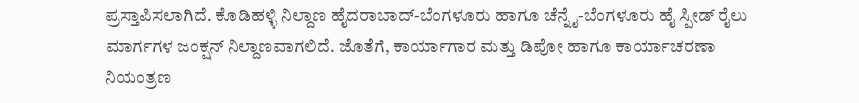ಪ್ರಸ್ತಾಪಿಸಲಾಗಿದೆ. ಕೊಡಿಹಳ್ಳಿ ನಿಲ್ದಾಣ ಹೈದರಾಬಾದ್-ಬೆಂಗಳೂರು ಹಾಗೂ ಚೆನ್ನೈ-ಬೆಂಗಳೂರು ಹೈ ಸ್ಪೀಡ್ ರೈಲು ಮಾರ್ಗಗಳ ಜಂಕ್ಷನ್ ನಿಲ್ದಾಣವಾಗಲಿದೆ. ಜೊತೆಗೆ, ಕಾರ್ಯಾಗಾರ ಮತ್ತು ಡಿಪೋ ಹಾಗೂ ಕಾರ್ಯಾಚರಣಾ ನಿಯಂತ್ರಣ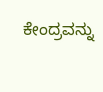ಕೇಂದ್ರವನ್ನು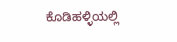ಕೊಡಿಹಳ್ಳಿಯಲ್ಲಿ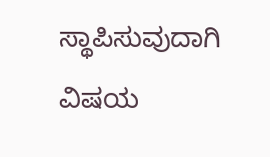ಸ್ಥಾಪಿಸುವುದಾಗಿ ವಿಷಯ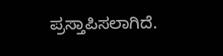ಪ್ರಸ್ತಾಪಿಸಲಾಗಿದೆ.